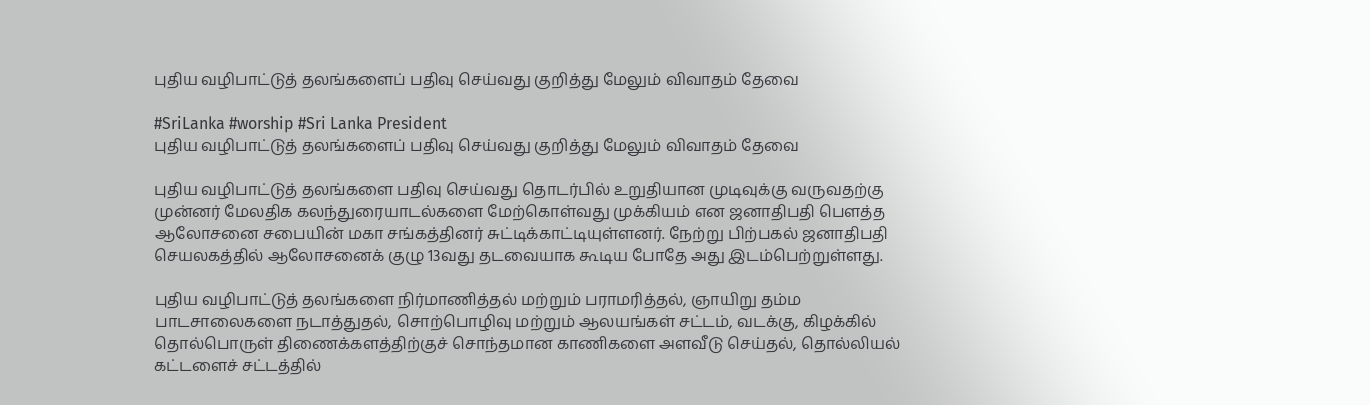புதிய வழிபாட்டுத் தலங்களைப் பதிவு செய்வது குறித்து மேலும் விவாதம் தேவை

#SriLanka #worship #Sri Lanka President
புதிய வழிபாட்டுத் தலங்களைப் பதிவு செய்வது குறித்து மேலும் விவாதம் தேவை

புதிய வழிபாட்டுத் தலங்களை பதிவு செய்வது தொடர்பில் உறுதியான முடிவுக்கு வருவதற்கு முன்னர் மேலதிக கலந்துரையாடல்களை மேற்கொள்வது முக்கியம் என ஜனாதிபதி பௌத்த ஆலோசனை சபையின் மகா சங்கத்தினர் சுட்டிக்காட்டியுள்ளனர். நேற்று பிற்பகல் ஜனாதிபதி செயலகத்தில் ஆலோசனைக் குழு 13வது தடவையாக கூடிய போதே அது இடம்பெற்றுள்ளது.

புதிய வழிபாட்டுத் தலங்களை நிர்மாணித்தல் மற்றும் பராமரித்தல், ஞாயிறு தம்ம பாடசாலைகளை நடாத்துதல், சொற்பொழிவு மற்றும் ஆலயங்கள் சட்டம், வடக்கு, கிழக்கில் தொல்பொருள் திணைக்களத்திற்குச் சொந்தமான காணிகளை அளவீடு செய்தல், தொல்லியல் கட்டளைச் சட்டத்தில்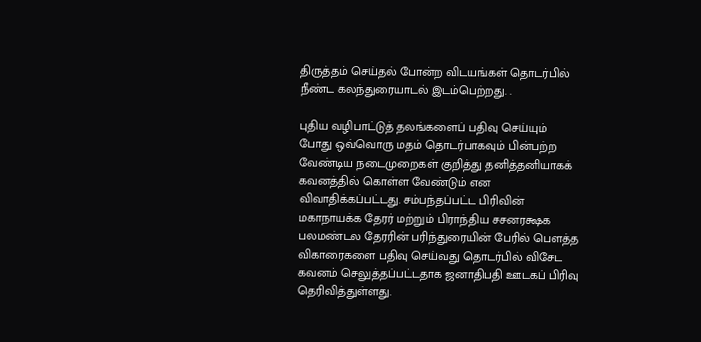திருத்தம் செய்தல் போன்ற விடயங்கள் தொடர்பில் நீண்ட கலந்துரையாடல் இடம்பெற்றது. .

புதிய வழிபாட்டுத் தலங்களைப் பதிவு செய்யும் போது ஒவ்வொரு மதம் தொடர்பாகவும் பின்பற்ற வேண்டிய நடைமுறைகள் குறித்து தனித்தனியாகக் கவனத்தில் கொள்ள வேண்டும் என விவாதிக்கப்பட்டது. சம்பந்தப்பட்ட பிரிவின் மகாநாயக்க தேரர் மற்றும் பிராந்திய சசனரக்ஷக பலமண்டல தேரரின் பரிந்துரையின் பேரில் பௌத்த விகாரைகளை பதிவு செய்வது தொடர்பில் விசேட கவனம் செலுத்தப்பட்டதாக ஜனாதிபதி ஊடகப் பிரிவு தெரிவித்துள்ளது.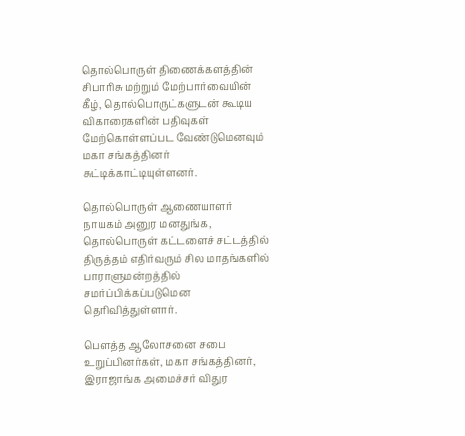தொல்பொருள் திணைக்களத்தின் சிபாரிசு மற்றும் மேற்பார்வையின் கீழ், தொல்பொருட்களுடன் கூடிய விகாரைகளின் பதிவுகள் மேற்கொள்ளப்பட வேண்டுமெனவும் மகா சங்கத்தினர் சுட்டிக்காட்டியுள்ளனர்.

தொல்பொருள் ஆணையாளர் நாயகம் அனுர மனதுங்க, தொல்பொருள் கட்டளைச் சட்டத்தில் திருத்தம் எதிர்வரும் சில மாதங்களில் பாராளுமன்றத்தில் சமர்ப்பிக்கப்படுமென தெரிவித்துள்ளார்.

பௌத்த ஆலோசனை சபை உறுப்பினர்கள், மகா சங்கத்தினர், இராஜாங்க அமைச்சர் விதுர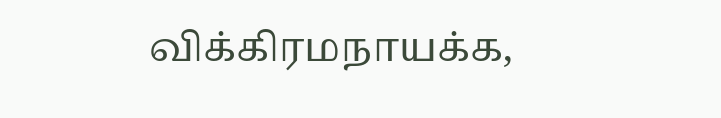விக்கிரமநாயக்க,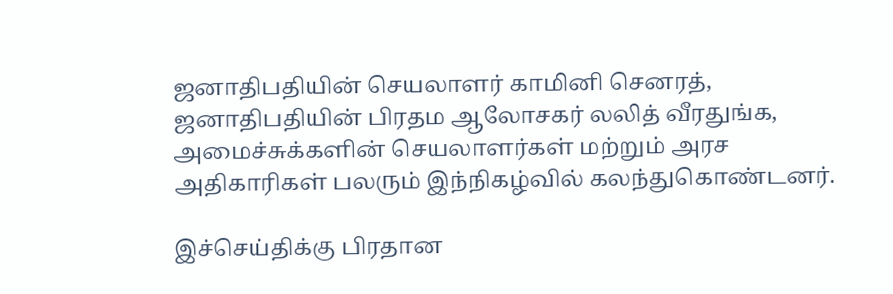ஜனாதிபதியின் செயலாளர் காமினி செனரத், ஜனாதிபதியின் பிரதம ஆலோசகர் லலித் வீரதுங்க, அமைச்சுக்களின் செயலாளர்கள் மற்றும் அரச அதிகாரிகள் பலரும் இந்நிகழ்வில் கலந்துகொண்டனர்.

இச்செய்திக்கு பிரதான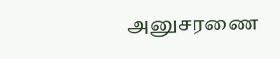அனுசரணை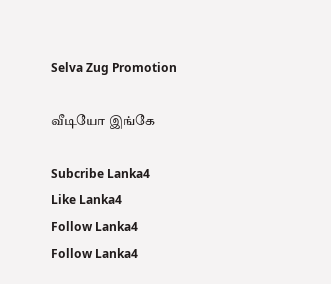Selva Zug Promotion

வீடியோ இங்கே

Subcribe Lanka4
Like Lanka4
Follow Lanka4
Follow Lanka4